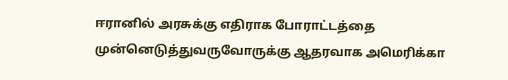ஈரானில் அரசுக்கு எதிராக போராட்டத்தை முன்னெடுத்துவருவோருக்கு ஆதரவாக அமெரிக்கா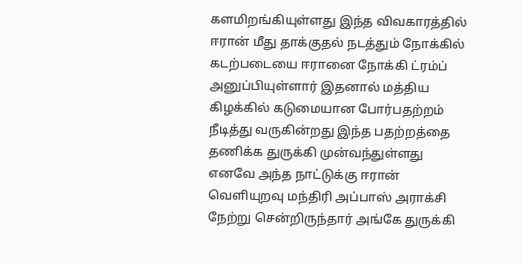களமிறங்கியுள்ளது இந்த விவகாரத்தில் ஈரான் மீது தாக்குதல் நடத்தும் நோக்கில் கடற்படையை ஈரானை நோக்கி ட்ரம்ப் அனுப்பியுள்ளார் இதனால் மத்திய கிழக்கில் கடுமையான போர்பதற்றம் நீடித்து வருகின்றது இந்த பதற்றத்தை தணிக்க துருக்கி முன்வந்துள்ளது எனவே அந்த நாட்டுக்கு ஈரான் வெளியுறவு மந்திரி அப்பாஸ் அராக்சி நேற்று சென்றிருந்தார் அங்கே துருக்கி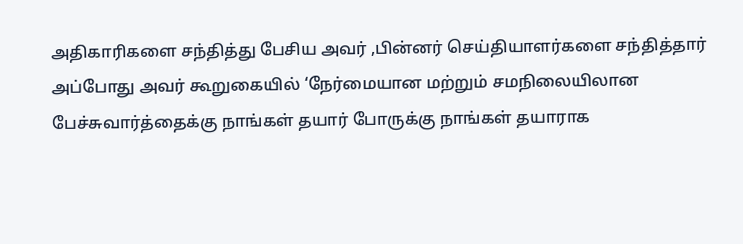அதிகாரிகளை சந்தித்து பேசிய அவர் ,பின்னர் செய்தியாளர்களை சந்தித்தார்
அப்போது அவர் கூறுகையில் ‘நேர்மையான மற்றும் சமநிலையிலான பேச்சுவார்த்தைக்கு நாங்கள் தயார் போருக்கு நாங்கள் தயாராக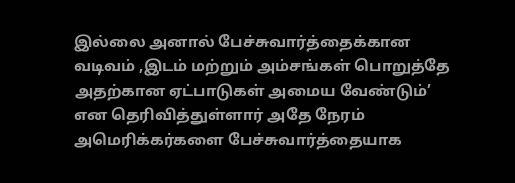இல்லை அனால் பேச்சுவார்த்தைக்கான வடிவம் ,இடம் மற்றும் அம்சங்கள் பொறுத்தே அதற்கான ஏட்பாடுகள் அமைய வேண்டும்’ என தெரிவித்துள்ளார் அதே நேரம் அமெரிக்கர்களை பேச்சுவார்த்தையாக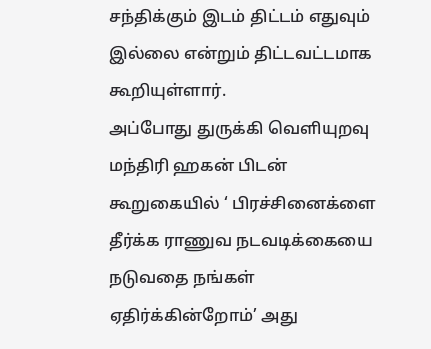சந்திக்கும் இடம் திட்டம் எதுவும் இல்லை என்றும் திட்டவட்டமாக கூறியுள்ளார்.
அப்போது துருக்கி வெளியுறவு மந்திரி ஹகன் பிடன் கூறுகையில் ‘ பிரச்சினைக்ளை தீர்க்க ராணுவ நடவடிக்கையை நடுவதை நங்கள் ஏதிர்க்கின்றோம்’ அது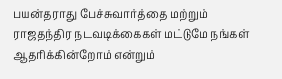பயன்தராது பேச்சுவார்த்தை மற்றும் ராஜதந்திர நடவடிக்கைகள் மட்டுமே நங்கள் ஆதரிக்கின்றோம் என்றும்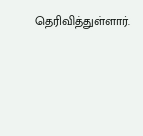தெரிவித்துள்ளார்.